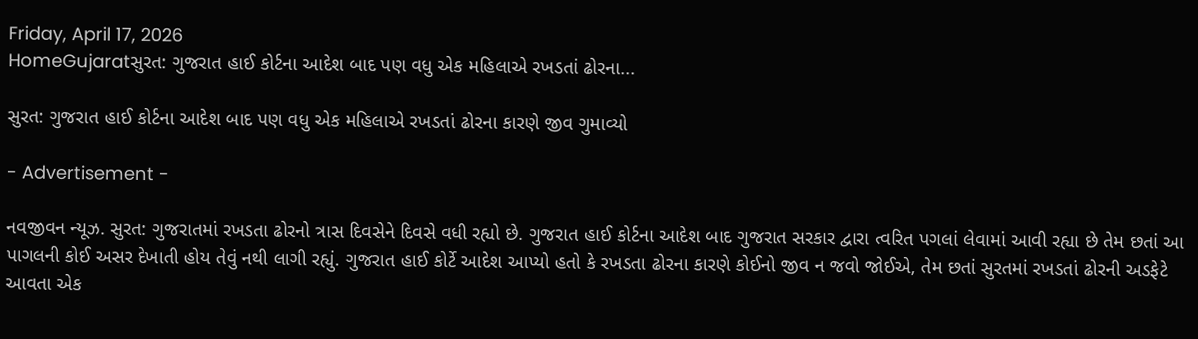Friday, April 17, 2026
HomeGujaratસુરત: ગુજરાત હાઈ કોર્ટના આદેશ બાદ પણ વધુ એક મહિલાએ રખડતાં ઢોરના...

સુરત: ગુજરાત હાઈ કોર્ટના આદેશ બાદ પણ વધુ એક મહિલાએ રખડતાં ઢોરના કારણે જીવ ગુમાવ્યો

- Advertisement -

નવજીવન ન્યૂઝ. સુરત: ગુજરાતમાં રખડતા ઢોરનો ત્રાસ દિવસેને દિવસે વધી રહ્યો છે. ગુજરાત હાઈ કોર્ટના આદેશ બાદ ગુજરાત સરકાર દ્વારા ત્વરિત પગલાં લેવામાં આવી રહ્યા છે તેમ છતાં આ પાગલની કોઈ અસર દેખાતી હોય તેવું નથી લાગી રહ્યું. ગુજરાત હાઈ કોર્ટે આદેશ આપ્યો હતો કે રખડતા ઢોરના કારણે કોઈનો જીવ ન જવો જોઈએ, તેમ છતાં સુરતમાં રખડતાં ઢોરની અડફેટે આવતા એક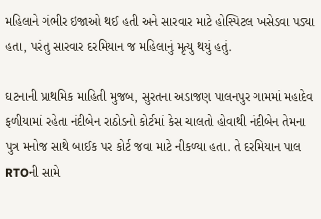મહિલાને ગંભીર ઇજાઓ થઈ હતી અને સારવાર માટે હોસ્પિટલ ખસેડવા પડ્યા હતા, પરંતુ સારવાર દરમિયાન જ મહિલાનું મૃત્યુ થયું હતું.

ઘટનાની પ્રાથમિક માહિતી મુજબ, સુરતના અડાજણ પાલનપુર ગામમાં મહાદેવ ફળીયામાં રહેતા નંદીબેન રાઠોડનો કોર્ટમાં કેસ ચાલતો હોવાથી નંદીબેન તેમના પુત્ર મનોજ સાથે બાઈક પર કોર્ટ જવા માટે નીકળ્યા હતા. તે દરમિયાન પાલ RTOની સામે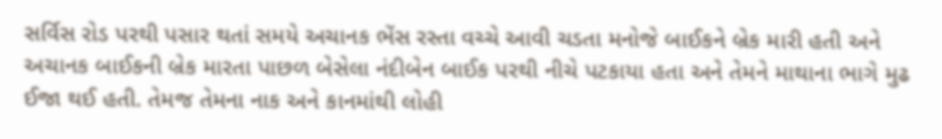સર્વિસ રોડ પરથી પસાર થતાં સમયે અચાનક ભેંસ રસ્તા વચ્ચે આવી ચડતા મનોજે બાઈકને બ્રેક મારી હતી અને અચાનક બાઈકની બ્રેક મારતા પાછળ બેસેલા નંદીબેન બાઈક પરથી નીચે પટકાયા હતા અને તેમને માથાના ભાગે મુઢ ઈજા થઈ હતી. તેમજ તેમના નાક અને કાનમાંથી લોહી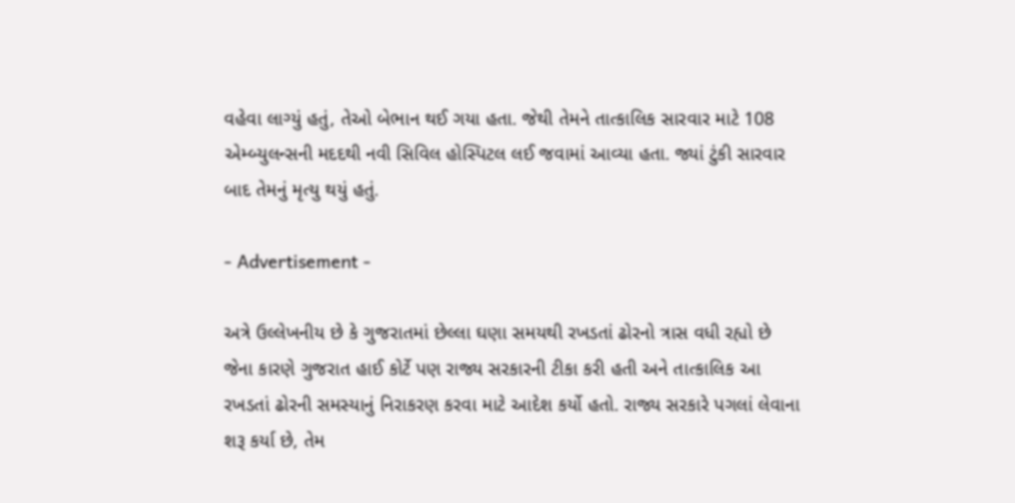વહેવા લાગ્યું હતું, તેઓ બેભાન થઈ ગયા હતા. જેથી તેમને તાત્કાલિક સારવાર માટે 108 એમ્બ્યુલન્સની મદદથી નવી સિવિલ હોસ્પિટલ લઈ જવામાં આવ્યા હતા. જ્યાં ટુંકી સારવાર બાદ તેમનું મૃત્યુ થયું હતું.

- Advertisement -

અત્રે ઉલ્લેખનીય છે કે ગુજરાતમાં છેલ્લા ઘણા સમયથી રખડતાં ઢોરનો ત્રાસ વધી રહ્યો છે જેના કારણે ગુજરાત હાઈ કોર્ટે પણ રાજ્ય સરકારની ટીકા કરી હતી અને તાત્કાલિક આ રખડતાં ઢોરની સમસ્યાનું નિરાકરણ કરવા માટે આદેશ કર્યો હતો. રાજ્ય સરકારે પગલાં લેવાના શરૂ કર્યા છે, તેમ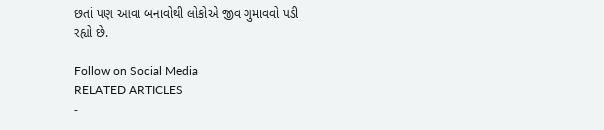છતાં પણ આવા બનાવોથી લોકોએ જીવ ગુમાવવો પડી રહ્યો છે.

Follow on Social Media
RELATED ARTICLES
-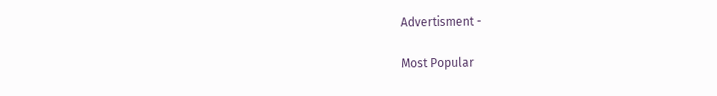Advertisment -

Most Popular